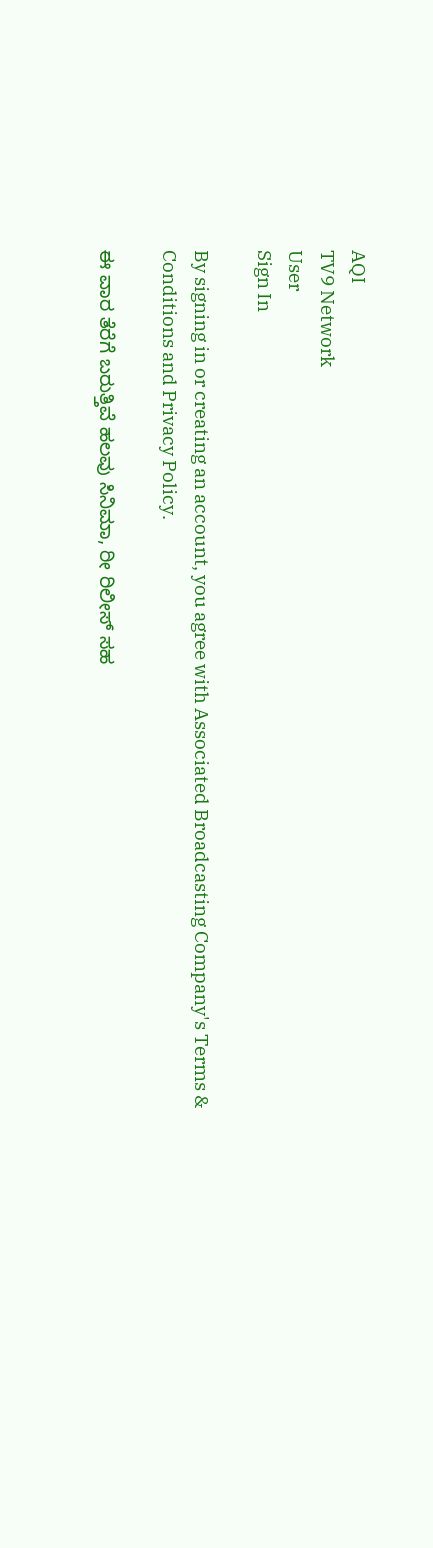AQI
TV9 Network
User
Sign In

By signing in or creating an account, you agree with Associated Broadcasting Company's Terms & Conditions and Privacy Policy.

ಈ ವಾರ ತೆರೆಗೆ ಬರುತ್ತಿವೆ ಹಲವು ಸಿನಿಮಾ, ರೀ ರಿಲೀಸ್ ಸಹ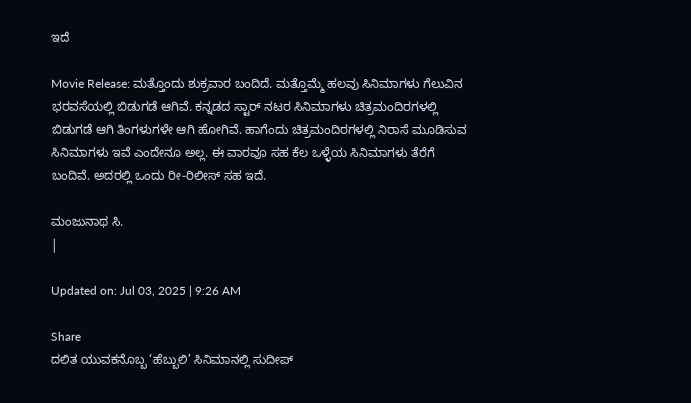ಇದೆ

Movie Release: ಮತ್ತೊಂದು ಶುಕ್ರವಾರ ಬಂದಿದೆ. ಮತ್ತೊಮ್ಮೆ ಹಲವು ಸಿನಿಮಾಗಳು ಗೆಲುವಿನ ಭರವಸೆಯಲ್ಲಿ ಬಿಡುಗಡೆ ಆಗಿವೆ. ಕನ್ನಡದ ಸ್ಟಾರ್ ನಟರ ಸಿನಿಮಾಗಳು ಚಿತ್ರಮಂದಿರಗಳಲ್ಲಿ ಬಿಡುಗಡೆ ಆಗಿ ತಿಂಗಳುಗಳೇ ಆಗಿ ಹೋಗಿವೆ. ಹಾಗೆಂದು ಚಿತ್ರಮಂದಿರಗಳಲ್ಲಿ ನಿರಾಸೆ ಮೂಡಿಸುವ ಸಿನಿಮಾಗಳು ಇವೆ ಎಂದೇನೂ ಅಲ್ಲ. ಈ ವಾರವೂ ಸಹ ಕೆಲ ಒಳ್ಳೆಯ ಸಿನಿಮಾಗಳು ತೆರೆಗೆ ಬಂದಿವೆ. ಅದರಲ್ಲಿ ಒಂದು ರೀ-ರಿಲೀಸ್ ಸಹ ಇದೆ.

ಮಂಜುನಾಥ ಸಿ.
|

Updated on: Jul 03, 2025 | 9:26 AM

Share
ದಲಿತ ಯುವಕನೊಬ್ಬ ‘ಹೆಬ್ಬುಲಿ’ ಸಿನಿಮಾನಲ್ಲಿ ಸುದೀಪ್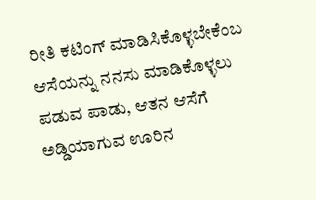ರೀತಿ ಕಟಿಂಗ್ ಮಾಡಿಸಿಕೊಳ್ಳಬೇಕೆಂಬ ಆಸೆಯನ್ನು ನನಸು ಮಾಡಿಕೊಳ್ಳಲು ಪಡುವ ಪಾಡು, ಆತನ ಆಸೆಗೆ ಅಡ್ಡಿಯಾಗುವ ಊರಿನ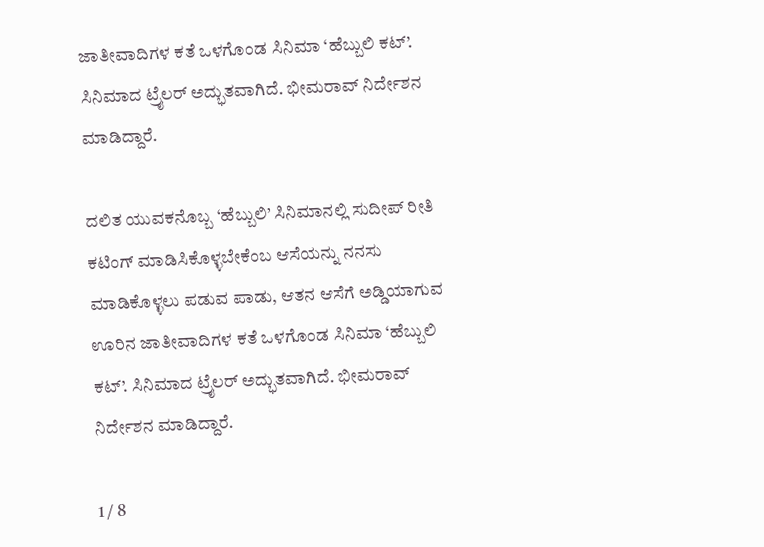ಜಾತೀವಾದಿಗಳ ಕತೆ ಒಳಗೊಂಡ ಸಿನಿಮಾ ‘ಹೆಬ್ಬುಲಿ ಕಟ್’. ಸಿನಿಮಾದ ಟ್ರೈಲರ್ ಅದ್ಭುತವಾಗಿದೆ. ಭೀಮರಾವ್ ನಿರ್ದೇಶನ ಮಾಡಿದ್ದಾರೆ.

ದಲಿತ ಯುವಕನೊಬ್ಬ ‘ಹೆಬ್ಬುಲಿ’ ಸಿನಿಮಾನಲ್ಲಿ ಸುದೀಪ್ ರೀತಿ ಕಟಿಂಗ್ ಮಾಡಿಸಿಕೊಳ್ಳಬೇಕೆಂಬ ಆಸೆಯನ್ನು ನನಸು ಮಾಡಿಕೊಳ್ಳಲು ಪಡುವ ಪಾಡು, ಆತನ ಆಸೆಗೆ ಅಡ್ಡಿಯಾಗುವ ಊರಿನ ಜಾತೀವಾದಿಗಳ ಕತೆ ಒಳಗೊಂಡ ಸಿನಿಮಾ ‘ಹೆಬ್ಬುಲಿ ಕಟ್’. ಸಿನಿಮಾದ ಟ್ರೈಲರ್ ಅದ್ಭುತವಾಗಿದೆ. ಭೀಮರಾವ್ ನಿರ್ದೇಶನ ಮಾಡಿದ್ದಾರೆ.

1 / 8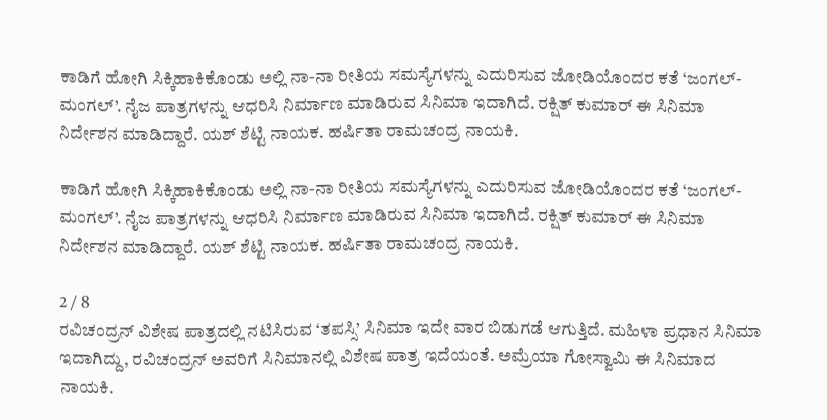ಕಾಡಿಗೆ ಹೋಗಿ ಸಿಕ್ಕಿಹಾಕಿಕೊಂಡು ಅಲ್ಲಿ ನಾ-ನಾ ರೀತಿಯ ಸಮಸ್ಯೆಗಳನ್ನು ಎದುರಿಸುವ ಜೋಡಿಯೊಂದರ ಕತೆ ‘ಜಂಗಲ್-ಮಂಗಲ್’. ನೈಜ ಪಾತ್ರಗಳನ್ನು ಆಧರಿಸಿ ನಿರ್ಮಾಣ ಮಾಡಿರುವ ಸಿನಿಮಾ ಇದಾಗಿದೆ. ರಕ್ಷಿತ್ ಕುಮಾರ್ ಈ ಸಿನಿಮಾ ನಿರ್ದೇಶನ ಮಾಡಿದ್ದಾರೆ. ಯಶ್ ಶೆಟ್ಟಿ ನಾಯಕ. ಹರ್ಷಿತಾ ರಾಮಚಂದ್ರ ನಾಯಕಿ.

ಕಾಡಿಗೆ ಹೋಗಿ ಸಿಕ್ಕಿಹಾಕಿಕೊಂಡು ಅಲ್ಲಿ ನಾ-ನಾ ರೀತಿಯ ಸಮಸ್ಯೆಗಳನ್ನು ಎದುರಿಸುವ ಜೋಡಿಯೊಂದರ ಕತೆ ‘ಜಂಗಲ್-ಮಂಗಲ್’. ನೈಜ ಪಾತ್ರಗಳನ್ನು ಆಧರಿಸಿ ನಿರ್ಮಾಣ ಮಾಡಿರುವ ಸಿನಿಮಾ ಇದಾಗಿದೆ. ರಕ್ಷಿತ್ ಕುಮಾರ್ ಈ ಸಿನಿಮಾ ನಿರ್ದೇಶನ ಮಾಡಿದ್ದಾರೆ. ಯಶ್ ಶೆಟ್ಟಿ ನಾಯಕ. ಹರ್ಷಿತಾ ರಾಮಚಂದ್ರ ನಾಯಕಿ.

2 / 8
ರವಿಚಂದ್ರನ್ ವಿಶೇಷ ಪಾತ್ರದಲ್ಲಿ ನಟಿಸಿರುವ ‘ತಪಸ್ಸಿ’ ಸಿನಿಮಾ ಇದೇ ವಾರ ಬಿಡುಗಡೆ ಆಗುತ್ತಿದೆ. ಮಹಿಳಾ ಪ್ರಧಾನ ಸಿನಿಮಾ ಇದಾಗಿದ್ದು, ರವಿಚಂದ್ರನ್ ಅವರಿಗೆ ಸಿನಿಮಾನಲ್ಲಿ ವಿಶೇಷ ಪಾತ್ರ ಇದೆಯಂತೆ. ಅಮ್ರೆಯಾ ಗೋಸ್ವಾಮಿ ಈ ಸಿನಿಮಾದ ನಾಯಕಿ.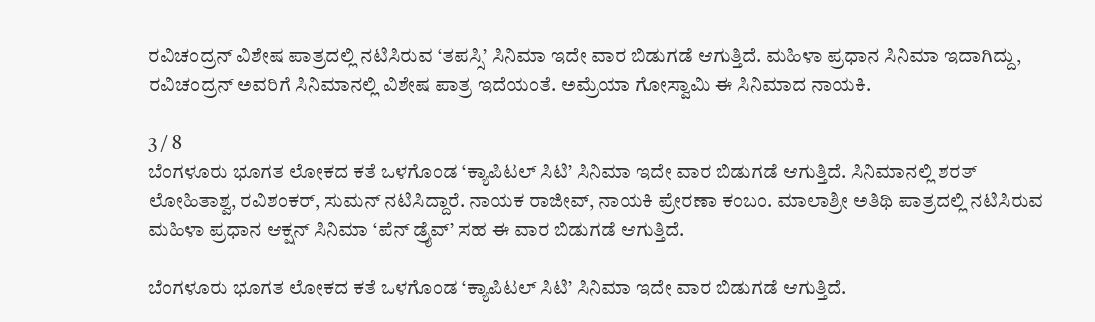ರವಿಚಂದ್ರನ್ ವಿಶೇಷ ಪಾತ್ರದಲ್ಲಿ ನಟಿಸಿರುವ ‘ತಪಸ್ಸಿ’ ಸಿನಿಮಾ ಇದೇ ವಾರ ಬಿಡುಗಡೆ ಆಗುತ್ತಿದೆ. ಮಹಿಳಾ ಪ್ರಧಾನ ಸಿನಿಮಾ ಇದಾಗಿದ್ದು, ರವಿಚಂದ್ರನ್ ಅವರಿಗೆ ಸಿನಿಮಾನಲ್ಲಿ ವಿಶೇಷ ಪಾತ್ರ ಇದೆಯಂತೆ. ಅಮ್ರೆಯಾ ಗೋಸ್ವಾಮಿ ಈ ಸಿನಿಮಾದ ನಾಯಕಿ.

3 / 8
ಬೆಂಗಳೂರು ಭೂಗತ ಲೋಕದ ಕತೆ ಒಳಗೊಂಡ ‘ಕ್ಯಾಪಿಟಲ್ ಸಿಟಿ’ ಸಿನಿಮಾ ಇದೇ ವಾರ ಬಿಡುಗಡೆ ಆಗುತ್ತಿದೆ. ಸಿನಿಮಾನಲ್ಲಿ ಶರತ್ ಲೋಹಿತಾಶ್ವ, ರವಿಶಂಕರ್, ಸುಮನ್ ನಟಿಸಿದ್ದಾರೆ. ನಾಯಕ ರಾಜೀವ್, ನಾಯಕಿ ಪ್ರೇರಣಾ ಕಂಬಂ. ಮಾಲಾಶ್ರೀ ಅತಿಥಿ ಪಾತ್ರದಲ್ಲಿ ನಟಿಸಿರುವ ಮಹಿಳಾ ಪ್ರಧಾನ ಆಕ್ಷನ್ ಸಿನಿಮಾ ‘ಪೆನ್ ಡ್ರೈವ್’ ಸಹ ಈ ವಾರ ಬಿಡುಗಡೆ ಆಗುತ್ತಿದೆ.

ಬೆಂಗಳೂರು ಭೂಗತ ಲೋಕದ ಕತೆ ಒಳಗೊಂಡ ‘ಕ್ಯಾಪಿಟಲ್ ಸಿಟಿ’ ಸಿನಿಮಾ ಇದೇ ವಾರ ಬಿಡುಗಡೆ ಆಗುತ್ತಿದೆ.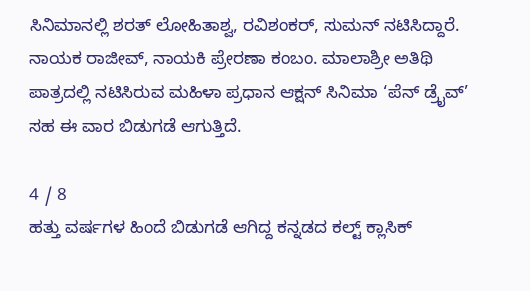ಸಿನಿಮಾನಲ್ಲಿ ಶರತ್ ಲೋಹಿತಾಶ್ವ, ರವಿಶಂಕರ್, ಸುಮನ್ ನಟಿಸಿದ್ದಾರೆ. ನಾಯಕ ರಾಜೀವ್, ನಾಯಕಿ ಪ್ರೇರಣಾ ಕಂಬಂ. ಮಾಲಾಶ್ರೀ ಅತಿಥಿ ಪಾತ್ರದಲ್ಲಿ ನಟಿಸಿರುವ ಮಹಿಳಾ ಪ್ರಧಾನ ಆಕ್ಷನ್ ಸಿನಿಮಾ ‘ಪೆನ್ ಡ್ರೈವ್’ ಸಹ ಈ ವಾರ ಬಿಡುಗಡೆ ಆಗುತ್ತಿದೆ.

4 / 8
ಹತ್ತು ವರ್ಷಗಳ ಹಿಂದೆ ಬಿಡುಗಡೆ ಆಗಿದ್ದ ಕನ್ನಡದ ಕಲ್ಟ್ ಕ್ಲಾಸಿಕ್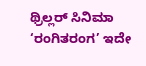ಥ್ರಿಲ್ಲರ್ ಸಿನಿಮಾ ‘ರಂಗಿತರಂಗ’ ಇದೇ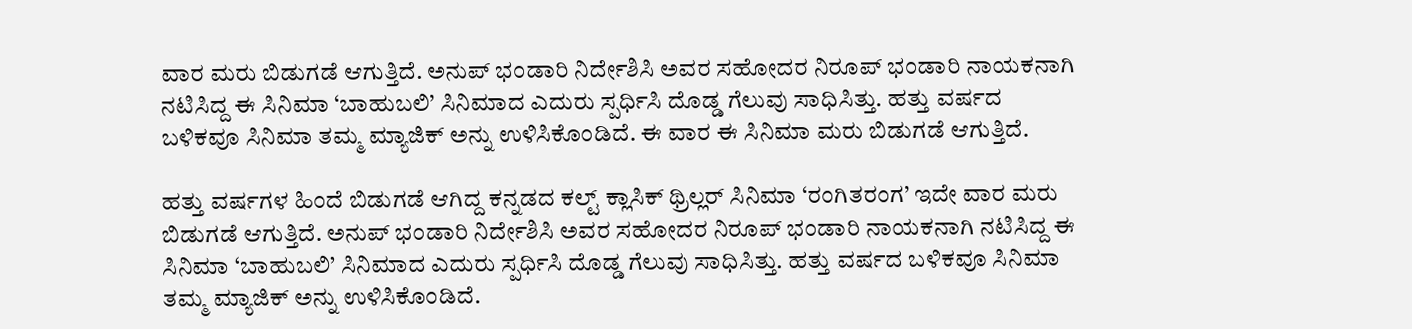ವಾರ ಮರು ಬಿಡುಗಡೆ ಆಗುತ್ತಿದೆ. ಅನುಪ್ ಭಂಡಾರಿ ನಿರ್ದೇಶಿಸಿ ಅವರ ಸಹೋದರ ನಿರೂಪ್ ಭಂಡಾರಿ ನಾಯಕನಾಗಿ ನಟಿಸಿದ್ದ ಈ ಸಿನಿಮಾ ‘ಬಾಹುಬಲಿ’ ಸಿನಿಮಾದ ಎದುರು ಸ್ಪರ್ಧಿಸಿ ದೊಡ್ಡ ಗೆಲುವು ಸಾಧಿಸಿತ್ತು. ಹತ್ತು ವರ್ಷದ ಬಳಿಕವೂ ಸಿನಿಮಾ ತಮ್ಮ ಮ್ಯಾಜಿಕ್ ಅನ್ನು ಉಳಿಸಿಕೊಂಡಿದೆ. ಈ ವಾರ ಈ ಸಿನಿಮಾ ಮರು ಬಿಡುಗಡೆ ಆಗುತ್ತಿದೆ.

ಹತ್ತು ವರ್ಷಗಳ ಹಿಂದೆ ಬಿಡುಗಡೆ ಆಗಿದ್ದ ಕನ್ನಡದ ಕಲ್ಟ್ ಕ್ಲಾಸಿಕ್ ಥ್ರಿಲ್ಲರ್ ಸಿನಿಮಾ ‘ರಂಗಿತರಂಗ’ ಇದೇ ವಾರ ಮರು ಬಿಡುಗಡೆ ಆಗುತ್ತಿದೆ. ಅನುಪ್ ಭಂಡಾರಿ ನಿರ್ದೇಶಿಸಿ ಅವರ ಸಹೋದರ ನಿರೂಪ್ ಭಂಡಾರಿ ನಾಯಕನಾಗಿ ನಟಿಸಿದ್ದ ಈ ಸಿನಿಮಾ ‘ಬಾಹುಬಲಿ’ ಸಿನಿಮಾದ ಎದುರು ಸ್ಪರ್ಧಿಸಿ ದೊಡ್ಡ ಗೆಲುವು ಸಾಧಿಸಿತ್ತು. ಹತ್ತು ವರ್ಷದ ಬಳಿಕವೂ ಸಿನಿಮಾ ತಮ್ಮ ಮ್ಯಾಜಿಕ್ ಅನ್ನು ಉಳಿಸಿಕೊಂಡಿದೆ.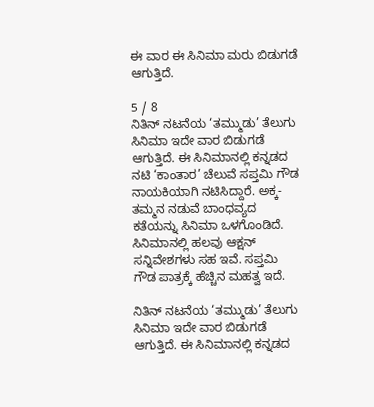ಈ ವಾರ ಈ ಸಿನಿಮಾ ಮರು ಬಿಡುಗಡೆ ಆಗುತ್ತಿದೆ.

5 / 8
ನಿತಿನ್ ನಟನೆಯ ‘ತಮ್ಮುಡು’ ತೆಲುಗು ಸಿನಿಮಾ ಇದೇ ವಾರ ಬಿಡುಗಡೆ ಆಗುತ್ತಿದೆ. ಈ ಸಿನಿಮಾನಲ್ಲಿ ಕನ್ನಡದ ನಟಿ ‘ಕಾಂತಾರ’ ಚೆಲುವೆ ಸಪ್ತಮಿ ಗೌಡ ನಾಯಕಿಯಾಗಿ ನಟಿಸಿದ್ದಾರೆ. ಅಕ್ಕ-ತಮ್ಮನ ನಡುವೆ ಬಾಂಧವ್ಯದ ಕತೆಯನ್ನು ಸಿನಿಮಾ ಒಳಗೊಂಡಿದೆ. ಸಿನಿಮಾನಲ್ಲಿ ಹಲವು ಆಕ್ಷನ್ ಸನ್ನಿವೇಶಗಳು ಸಹ ಇವೆ. ಸಪ್ತಮಿ ಗೌಡ ಪಾತ್ರಕ್ಕೆ ಹೆಚ್ಚಿನ ಮಹತ್ವ ಇದೆ.

ನಿತಿನ್ ನಟನೆಯ ‘ತಮ್ಮುಡು’ ತೆಲುಗು ಸಿನಿಮಾ ಇದೇ ವಾರ ಬಿಡುಗಡೆ ಆಗುತ್ತಿದೆ. ಈ ಸಿನಿಮಾನಲ್ಲಿ ಕನ್ನಡದ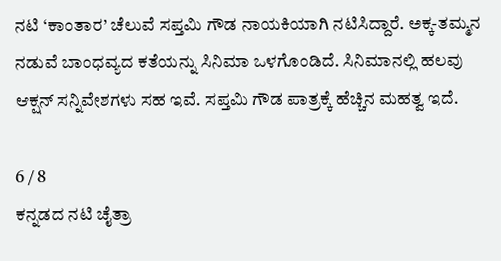ನಟಿ ‘ಕಾಂತಾರ’ ಚೆಲುವೆ ಸಪ್ತಮಿ ಗೌಡ ನಾಯಕಿಯಾಗಿ ನಟಿಸಿದ್ದಾರೆ. ಅಕ್ಕ-ತಮ್ಮನ ನಡುವೆ ಬಾಂಧವ್ಯದ ಕತೆಯನ್ನು ಸಿನಿಮಾ ಒಳಗೊಂಡಿದೆ. ಸಿನಿಮಾನಲ್ಲಿ ಹಲವು ಆಕ್ಷನ್ ಸನ್ನಿವೇಶಗಳು ಸಹ ಇವೆ. ಸಪ್ತಮಿ ಗೌಡ ಪಾತ್ರಕ್ಕೆ ಹೆಚ್ಚಿನ ಮಹತ್ವ ಇದೆ.

6 / 8
ಕನ್ನಡದ ನಟಿ ಚೈತ್ರಾ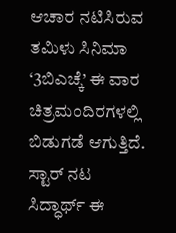ಆಚಾರ ನಟಿಸಿರುವ ತಮಿಳು ಸಿನಿಮಾ ‘3ಬಿಎಚ್ಕೆ’ ಈ ವಾರ ಚಿತ್ರಮಂದಿರಗಳಲ್ಲಿ ಬಿಡುಗಡೆ ಆಗುತ್ತಿದೆ. ಸ್ಟಾರ್ ನಟ ಸಿದ್ಧಾರ್ಥ್ ಈ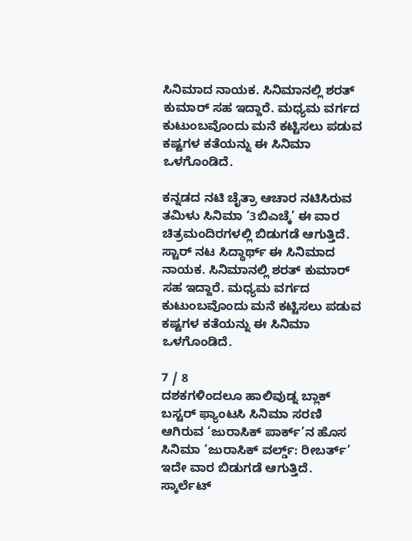ಸಿನಿಮಾದ ನಾಯಕ. ಸಿನಿಮಾನಲ್ಲಿ ಶರತ್ ಕುಮಾರ್ ಸಹ ಇದ್ದಾರೆ. ಮಧ್ಯಮ ವರ್ಗದ ಕುಟುಂಬವೊಂದು ಮನೆ ಕಟ್ಟಿಸಲು ಪಡುವ ಕಷ್ಟಗಳ ಕತೆಯನ್ನು ಈ ಸಿನಿಮಾ ಒಳಗೊಂಡಿದೆ.

ಕನ್ನಡದ ನಟಿ ಚೈತ್ರಾ ಆಚಾರ ನಟಿಸಿರುವ ತಮಿಳು ಸಿನಿಮಾ ‘3ಬಿಎಚ್ಕೆ’ ಈ ವಾರ ಚಿತ್ರಮಂದಿರಗಳಲ್ಲಿ ಬಿಡುಗಡೆ ಆಗುತ್ತಿದೆ. ಸ್ಟಾರ್ ನಟ ಸಿದ್ಧಾರ್ಥ್ ಈ ಸಿನಿಮಾದ ನಾಯಕ. ಸಿನಿಮಾನಲ್ಲಿ ಶರತ್ ಕುಮಾರ್ ಸಹ ಇದ್ದಾರೆ. ಮಧ್ಯಮ ವರ್ಗದ ಕುಟುಂಬವೊಂದು ಮನೆ ಕಟ್ಟಿಸಲು ಪಡುವ ಕಷ್ಟಗಳ ಕತೆಯನ್ನು ಈ ಸಿನಿಮಾ ಒಳಗೊಂಡಿದೆ.

7 / 8
ದಶಕಗಳಿಂದಲೂ ಹಾಲಿವುಡ್ನ ಬ್ಲಾಕ್ ಬಸ್ಟರ್ ಫ್ಯಾಂಟಸಿ ಸಿನಿಮಾ ಸರಣಿ ಆಗಿರುವ ‘ಜುರಾಸಿಕ್ ಪಾರ್ಕ್’ನ ಹೊಸ ಸಿನಿಮಾ ‘ಜುರಾಸಿಕ್ ವರ್ಲ್ಡ್: ರೀಬರ್ತ್’ ಇದೇ ವಾರ ಬಿಡುಗಡೆ ಆಗುತ್ತಿದೆ. ಸ್ಕಾರ್ಲೆಟ್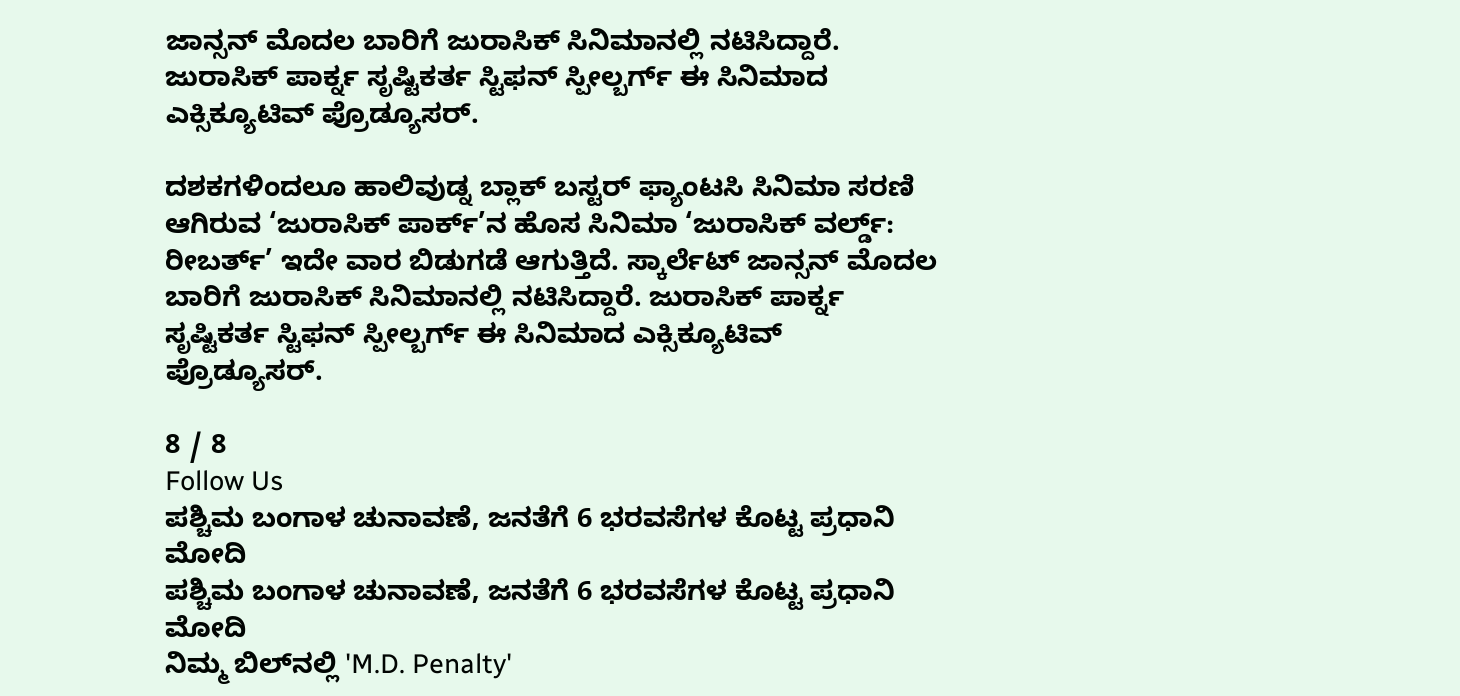ಜಾನ್ಸನ್ ಮೊದಲ ಬಾರಿಗೆ ಜುರಾಸಿಕ್ ಸಿನಿಮಾನಲ್ಲಿ ನಟಿಸಿದ್ದಾರೆ. ಜುರಾಸಿಕ್ ಪಾರ್ಕ್ನ ಸೃಷ್ಟಿಕರ್ತ ಸ್ಟಿಫನ್ ಸ್ಪೀಲ್ಬರ್ಗ್ ಈ ಸಿನಿಮಾದ ಎಕ್ಸಿಕ್ಯೂಟಿವ್ ಪ್ರೊಡ್ಯೂಸರ್.

ದಶಕಗಳಿಂದಲೂ ಹಾಲಿವುಡ್ನ ಬ್ಲಾಕ್ ಬಸ್ಟರ್ ಫ್ಯಾಂಟಸಿ ಸಿನಿಮಾ ಸರಣಿ ಆಗಿರುವ ‘ಜುರಾಸಿಕ್ ಪಾರ್ಕ್’ನ ಹೊಸ ಸಿನಿಮಾ ‘ಜುರಾಸಿಕ್ ವರ್ಲ್ಡ್: ರೀಬರ್ತ್’ ಇದೇ ವಾರ ಬಿಡುಗಡೆ ಆಗುತ್ತಿದೆ. ಸ್ಕಾರ್ಲೆಟ್ ಜಾನ್ಸನ್ ಮೊದಲ ಬಾರಿಗೆ ಜುರಾಸಿಕ್ ಸಿನಿಮಾನಲ್ಲಿ ನಟಿಸಿದ್ದಾರೆ. ಜುರಾಸಿಕ್ ಪಾರ್ಕ್ನ ಸೃಷ್ಟಿಕರ್ತ ಸ್ಟಿಫನ್ ಸ್ಪೀಲ್ಬರ್ಗ್ ಈ ಸಿನಿಮಾದ ಎಕ್ಸಿಕ್ಯೂಟಿವ್ ಪ್ರೊಡ್ಯೂಸರ್.

8 / 8
Follow Us
ಪಶ್ಚಿಮ ಬಂಗಾಳ ಚುನಾವಣೆ, ಜನತೆಗೆ 6 ಭರವಸೆಗಳ ಕೊಟ್ಟ ಪ್ರಧಾನಿ ಮೋದಿ
ಪಶ್ಚಿಮ ಬಂಗಾಳ ಚುನಾವಣೆ, ಜನತೆಗೆ 6 ಭರವಸೆಗಳ ಕೊಟ್ಟ ಪ್ರಧಾನಿ ಮೋದಿ
ನಿಮ್ಮ ಬಿಲ್‌ನಲ್ಲಿ 'M.D. Penalty'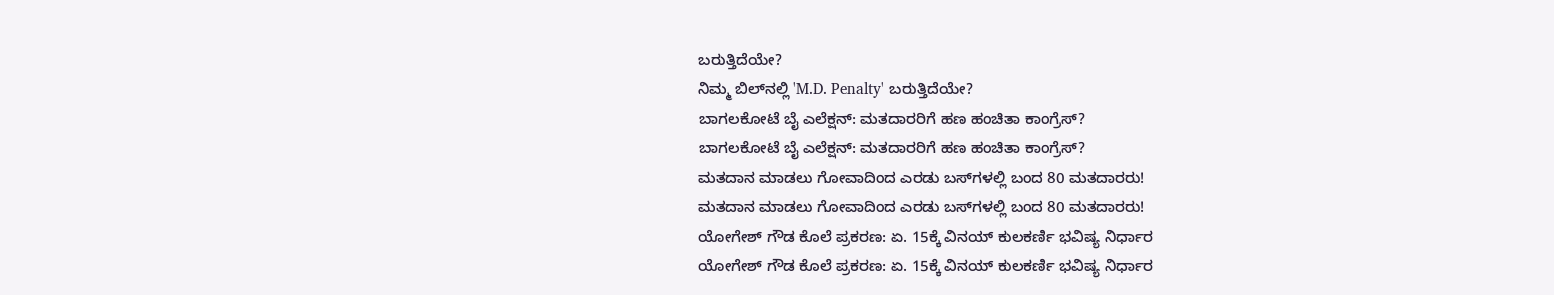ಬರುತ್ತಿದೆಯೇ?
ನಿಮ್ಮ ಬಿಲ್‌ನಲ್ಲಿ 'M.D. Penalty' ಬರುತ್ತಿದೆಯೇ?
ಬಾಗಲಕೋಟೆ ಬೈ ಎಲೆಕ್ಷನ್: ಮತದಾರರಿಗೆ ಹಣ ಹಂಚಿತಾ ಕಾಂಗ್ರೆಸ್?
ಬಾಗಲಕೋಟೆ ಬೈ ಎಲೆಕ್ಷನ್: ಮತದಾರರಿಗೆ ಹಣ ಹಂಚಿತಾ ಕಾಂಗ್ರೆಸ್?
ಮತದಾನ ಮಾಡಲು ಗೋವಾದಿಂದ ಎರಡು ಬಸ್‌ಗಳಲ್ಲಿ ಬಂದ 80 ಮತದಾರರು!
ಮತದಾನ ಮಾಡಲು ಗೋವಾದಿಂದ ಎರಡು ಬಸ್‌ಗಳಲ್ಲಿ ಬಂದ 80 ಮತದಾರರು!
ಯೋಗೇಶ್ ಗೌಡ ಕೊಲೆ ಪ್ರಕರಣ: ಏ. 15ಕ್ಕೆ ವಿನಯ್ ಕುಲಕರ್ಣಿ ಭವಿಷ್ಯ ನಿರ್ಧಾರ
ಯೋಗೇಶ್ ಗೌಡ ಕೊಲೆ ಪ್ರಕರಣ: ಏ. 15ಕ್ಕೆ ವಿನಯ್ ಕುಲಕರ್ಣಿ ಭವಿಷ್ಯ ನಿರ್ಧಾರ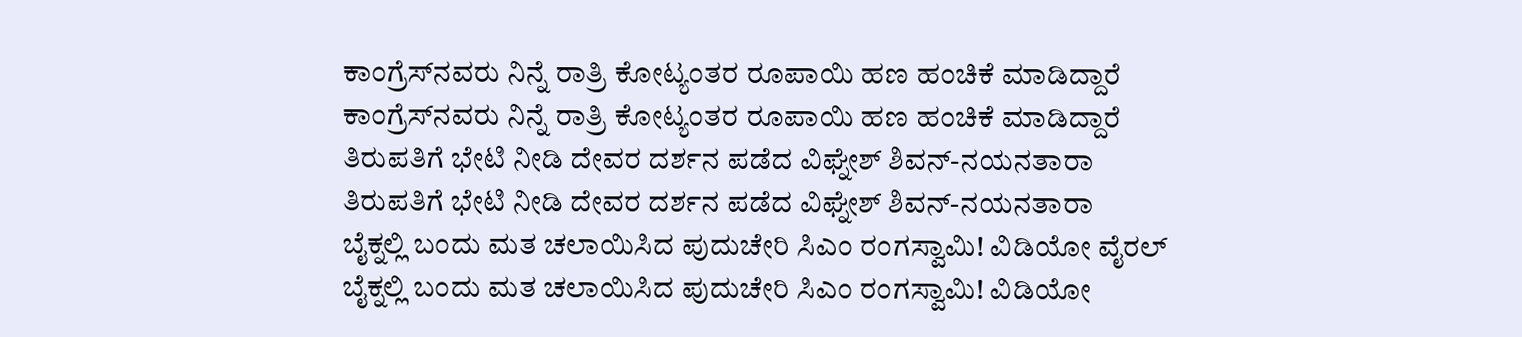ಕಾಂಗ್ರೆಸ್‌ನವರು ನಿನ್ನೆ ರಾತ್ರಿ ಕೋಟ್ಯಂತರ ರೂಪಾಯಿ ಹಣ ಹಂಚಿಕೆ ಮಾಡಿದ್ದಾರೆ
ಕಾಂಗ್ರೆಸ್‌ನವರು ನಿನ್ನೆ ರಾತ್ರಿ ಕೋಟ್ಯಂತರ ರೂಪಾಯಿ ಹಣ ಹಂಚಿಕೆ ಮಾಡಿದ್ದಾರೆ
ತಿರುಪತಿಗೆ ಭೇಟಿ ನೀಡಿ ದೇವರ ದರ್ಶನ ಪಡೆದ ವಿಘ್ನೇಶ್ ಶಿವನ್-ನಯನತಾರಾ
ತಿರುಪತಿಗೆ ಭೇಟಿ ನೀಡಿ ದೇವರ ದರ್ಶನ ಪಡೆದ ವಿಘ್ನೇಶ್ ಶಿವನ್-ನಯನತಾರಾ
ಬೈಕ್ನಲ್ಲಿ ಬಂದು ಮತ ಚಲಾಯಿಸಿದ ಪುದುಚೇರಿ ಸಿಎಂ ರಂಗಸ್ವಾಮಿ! ವಿಡಿಯೋ ವೈರಲ್
ಬೈಕ್ನಲ್ಲಿ ಬಂದು ಮತ ಚಲಾಯಿಸಿದ ಪುದುಚೇರಿ ಸಿಎಂ ರಂಗಸ್ವಾಮಿ! ವಿಡಿಯೋ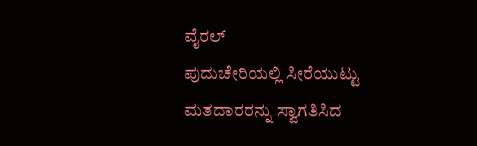ವೈರಲ್
ಪುದುಚೇರಿಯಲ್ಲಿ ಸೀರೆಯುಟ್ಟು ಮತದಾರರನ್ನು ಸ್ವಾಗತಿಸಿದ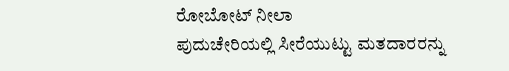ರೋಬೋಟ್ ನೀಲಾ
ಪುದುಚೇರಿಯಲ್ಲಿ ಸೀರೆಯುಟ್ಟು ಮತದಾರರನ್ನು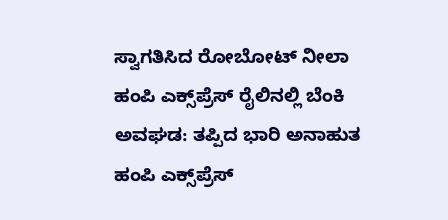ಸ್ವಾಗತಿಸಿದ ರೋಬೋಟ್ ನೀಲಾ
ಹಂಪಿ ಎಕ್ಸ್‌ಪ್ರೆಸ್ ರೈಲಿನಲ್ಲಿ ಬೆಂಕಿ ಅವಘಡ: ತಪ್ಪಿದ ಭಾರಿ ಅನಾಹುತ
ಹಂಪಿ ಎಕ್ಸ್‌ಪ್ರೆಸ್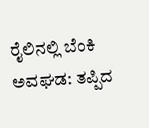ರೈಲಿನಲ್ಲಿ ಬೆಂಕಿ ಅವಘಡ: ತಪ್ಪಿದ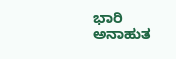ಭಾರಿ ಅನಾಹುತ